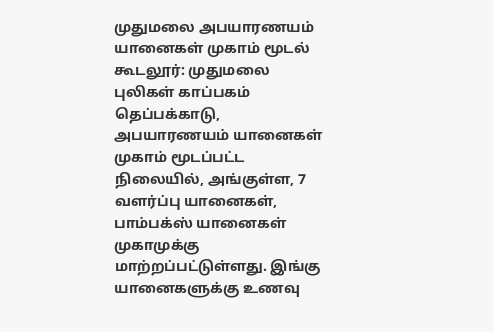முதுமலை அபயாரணயம் யானைகள் முகாம் மூடல்
கூடலூர்: முதுமலை புலிகள் காப்பகம் தெப்பக்காடு, அபயாரணயம் யானைகள் முகாம் மூடப்பட்ட நிலையில், அங்குள்ள, 7 வளர்ப்பு யானைகள், பாம்பக்ஸ் யானைகள் முகாமுக்கு மாற்றப்பட்டுள்ளது. இங்கு யானைகளுக்கு உணவு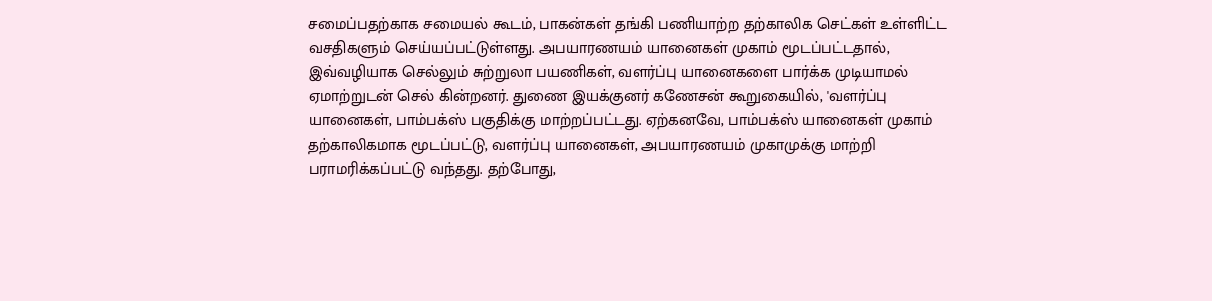சமைப்பதற்காக சமையல் கூடம், பாகன்கள் தங்கி பணியாற்ற தற்காலிக செட்கள் உள்ளிட்ட வசதிகளும் செய்யப்பட்டுள்ளது. அபயாரணயம் யானைகள் முகாம் மூடப்பட்டதால், இவ்வழியாக செல்லும் சுற்றுலா பயணிகள், வளர்ப்பு யானைகளை பார்க்க முடியாமல் ஏமாற்றுடன் செல் கின்றனர். துணை இயக்குனர் கணேசன் கூறுகையில், 'வளர்ப்பு யானைகள், பாம்பக்ஸ் பகுதிக்கு மாற்றப்பட்டது. ஏற்கனவே, பாம்பக்ஸ் யானைகள் முகாம் தற்காலிகமாக மூடப்பட்டு, வளர்ப்பு யானைகள், அபயாரணயம் முகாமுக்கு மாற்றி பராமரிக்கப்பட்டு வந்தது. தற்போது,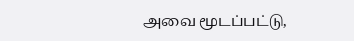அவை மூடப்பட்டு,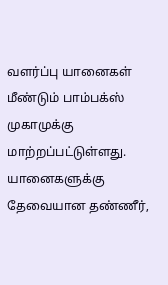வளர்ப்பு யானைகள் மீண்டும் பாம்பக்ஸ் முகாமுக்கு மாற்றப்பட்டுள்ளது. யானைகளுக்கு தேவையான தண்ணீர்,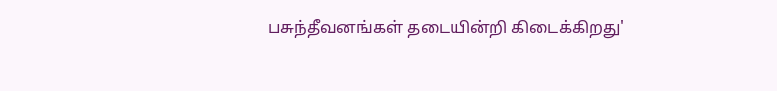பசுந்தீவனங்கள் தடையின்றி கிடைக்கிறது'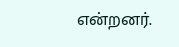என்றனர்.